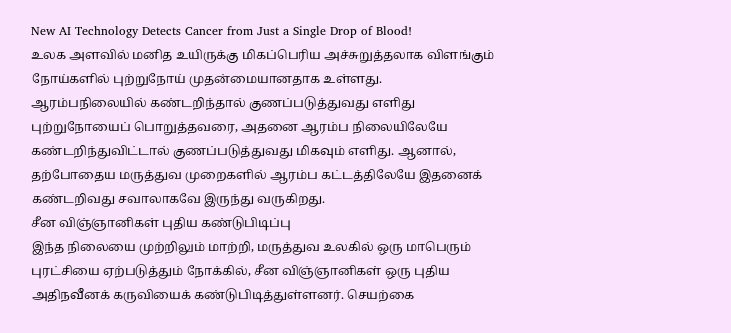New AI Technology Detects Cancer from Just a Single Drop of Blood!
உலக அளவில் மனித உயிருக்கு மிகப்பெரிய அச்சுறுத்தலாக விளங்கும் நோய்களில் புற்றுநோய் முதன்மையானதாக உள்ளது.
ஆரம்பநிலையில் கண்டறிந்தால் குணப்படுத்துவது எளிது
புற்றுநோயைப் பொறுத்தவரை, அதனை ஆரம்ப நிலையிலேயே கண்டறிந்துவிட்டால் குணப்படுத்துவது மிகவும் எளிது. ஆனால், தற்போதைய மருத்துவ முறைகளில் ஆரம்ப கட்டத்திலேயே இதனைக் கண்டறிவது சவாலாகவே இருந்து வருகிறது.
சீன விஞ்ஞானிகள் புதிய கண்டுபிடிப்பு
இந்த நிலையை முற்றிலும் மாற்றி, மருத்துவ உலகில் ஒரு மாபெரும் புரட்சியை ஏற்படுத்தும் நோக்கில், சீன விஞ்ஞானிகள் ஒரு புதிய அதிநவீனக் கருவியைக் கண்டுபிடித்துள்ளனர். செயற்கை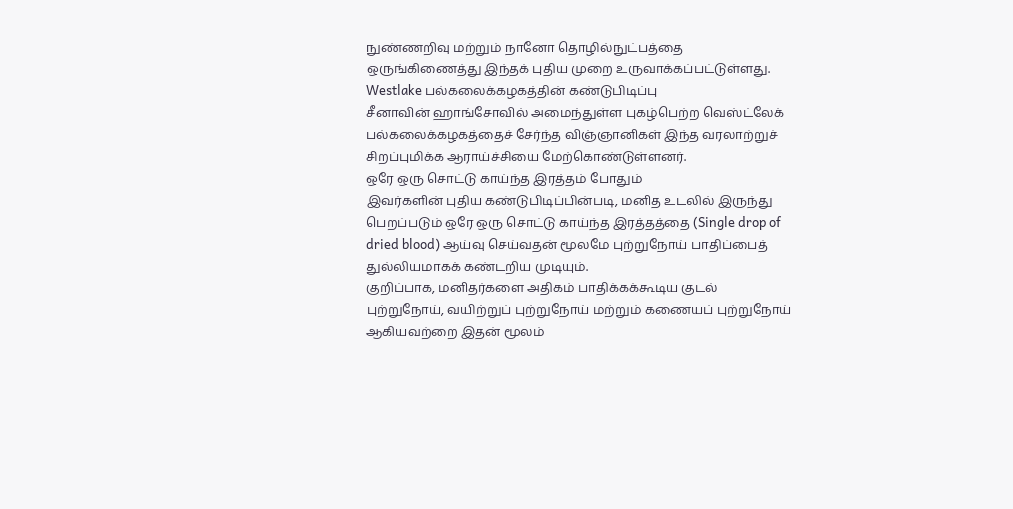நுண்ணறிவு மற்றும் நானோ தொழில்நுட்பத்தை ஒருங்கிணைத்து இந்தக் புதிய முறை உருவாக்கப்பட்டுள்ளது.
Westlake பல்கலைக்கழகத்தின் கண்டுபிடிப்பு
சீனாவின் ஹாங்சோவில் அமைந்துள்ள புகழ்பெற்ற வெஸ்ட்லேக் பல்கலைக்கழகத்தைச் சேர்ந்த விஞ்ஞானிகள் இந்த வரலாற்றுச் சிறப்புமிக்க ஆராய்ச்சியை மேற்கொண்டுள்ளனர்.
ஒரே ஒரு சொட்டு காய்ந்த இரத்தம் போதும்
இவர்களின் புதிய கண்டுபிடிப்பின்படி, மனித உடலில் இருந்து பெறப்படும் ஒரே ஒரு சொட்டு காய்ந்த இரத்தத்தை (Single drop of dried blood) ஆய்வு செய்வதன் மூலமே புற்றுநோய் பாதிப்பைத் துல்லியமாகக் கண்டறிய முடியும்.
குறிப்பாக, மனிதர்களை அதிகம் பாதிக்கக்கூடிய குடல் புற்றுநோய், வயிற்றுப் புற்றுநோய் மற்றும் கணையப் புற்றுநோய் ஆகியவற்றை இதன் மூலம்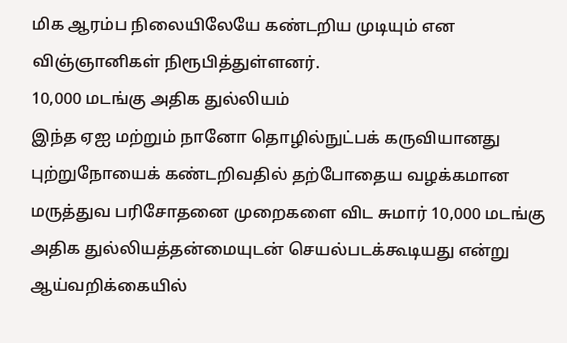மிக ஆரம்ப நிலையிலேயே கண்டறிய முடியும் என விஞ்ஞானிகள் நிரூபித்துள்ளனர்.
10,000 மடங்கு அதிக துல்லியம்
இந்த ஏஐ மற்றும் நானோ தொழில்நுட்பக் கருவியானது புற்றுநோயைக் கண்டறிவதில் தற்போதைய வழக்கமான மருத்துவ பரிசோதனை முறைகளை விட சுமார் 10,000 மடங்கு அதிக துல்லியத்தன்மையுடன் செயல்படக்கூடியது என்று ஆய்வறிக்கையில்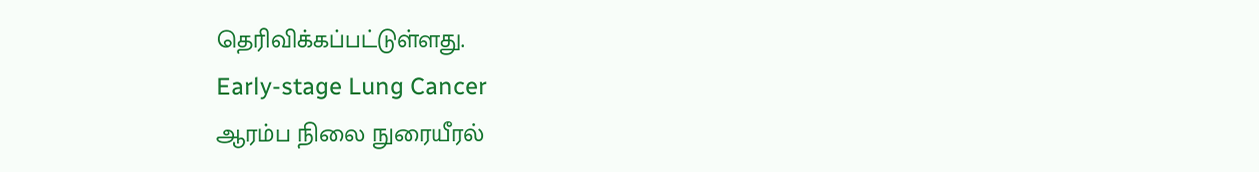தெரிவிக்கப்பட்டுள்ளது.
Early-stage Lung Cancer
ஆரம்ப நிலை நுரையீரல்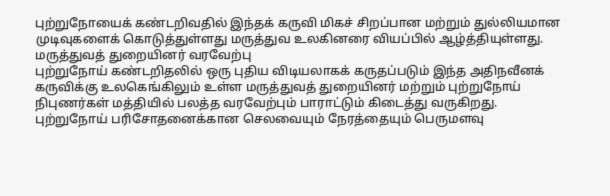புற்றுநோயைக் கண்டறிவதில் இந்தக் கருவி மிகச் சிறப்பான மற்றும் துல்லியமான முடிவுகளைக் கொடுத்துள்ளது மருத்துவ உலகினரை வியப்பில் ஆழ்த்தியுள்ளது.
மருத்துவத் துறையினர் வரவேற்பு
புற்றுநோய் கண்டறிதலில் ஒரு புதிய விடியலாகக் கருதப்படும் இந்த அதிநவீனக் கருவிக்கு உலகெங்கிலும் உள்ள மருத்துவத் துறையினர் மற்றும் புற்றுநோய் நிபுணர்கள் மத்தியில் பலத்த வரவேற்பும் பாராட்டும் கிடைத்து வருகிறது.
புற்றுநோய் பரிசோதனைக்கான செலவையும் நேரத்தையும் பெருமளவு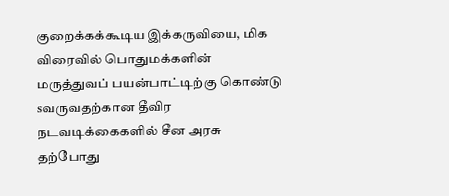குறைக்கக்கூடிய இக்கருவியை, மிக விரைவில் பொதுமக்களின் மருத்துவப் பயன்பாட்டிற்கு கொண்டு sவருவதற்கான தீவிர நடவடிக்கைகளில் சீன அரசு தற்போது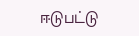ஈடுபட்டு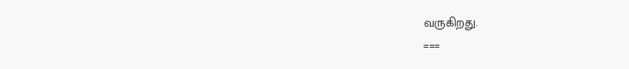வருகிறது.
===